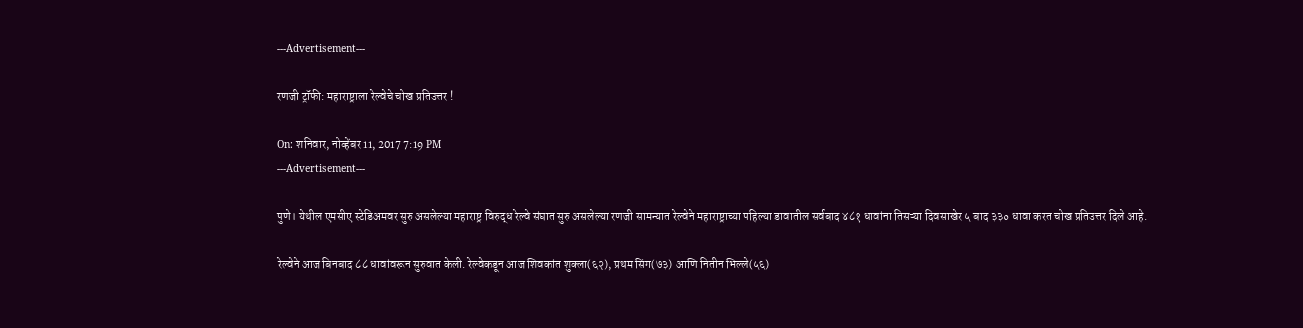---Advertisement---

रणजी ट्रॉफी: महाराष्ट्राला रेल्वेचे चोख प्रतिउत्तर !

On: शनिवार, नोव्हेंबर 11, 2017 7:19 PM
---Advertisement---

पुणे। येथील एमसीए स्टेडिअमवर सुरु असलेल्या महाराष्ट्र विरुद्ध रेल्वे संघात सुरु असलेल्या रणजी सामन्यात रेल्वेने महाराष्ट्राच्या पहिल्या डावातील सर्वबाद ४८१ धावांना तिसऱ्या दिवसाखेर ५ बाद ३३० धावा करत चोख प्रतिउत्तर दिले आहे.

रेल्वेने आज बिनबाद ८८ धावांवरून सुरुवात केली. रेल्वेकडून आज शिवकांत शुक्ला(६२), प्रथम सिंग(७३) आणि नितीन भिल्ले(५६)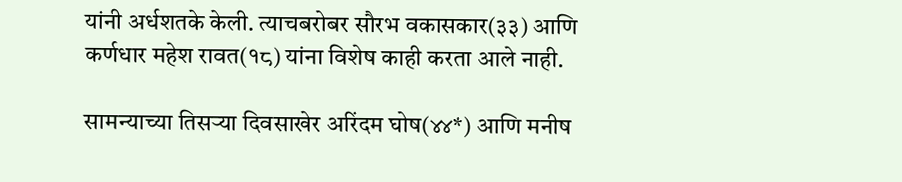यांनी अर्धशतके केली. त्याचबरोबर सौरभ वकासकार(३३) आणि कर्णधार महेश रावत(१८) यांना विशेष काही करता आले नाही.

सामन्याच्या तिसऱ्या दिवसाखेर अरिंदम घोष(४४*) आणि मनीष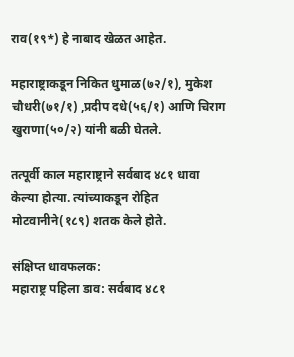राव(१९*) हे नाबाद खेळत आहेत.

महाराष्ट्राकडून निकित धुमाळ(७२/१), मुकेश चौधरी(७१/१) ,प्रदीप दधे(५६/१) आणि चिराग खुराणा(५०/२) यांनी बळी घेतले.

तत्पूर्वी काल महाराष्ट्राने सर्वबाद ४८१ धावा केल्या होत्या. त्यांच्याकडून रोहित मोटवानीने(१८९) शतक केले होते.

संक्षिप्त धावफलक:
महाराष्ट्र पहिला डाव: सर्वबाद ४८१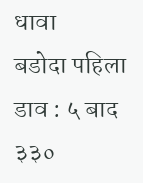धावा
बडोदा पहिला डाव : ५ बाद ३३०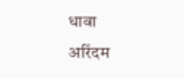धावा
अरिंदम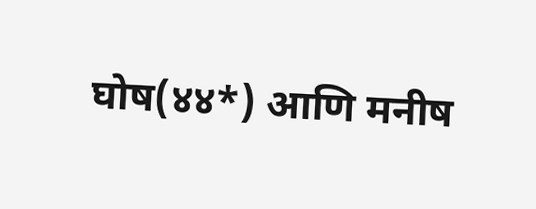घोष(४४*) आणि मनीष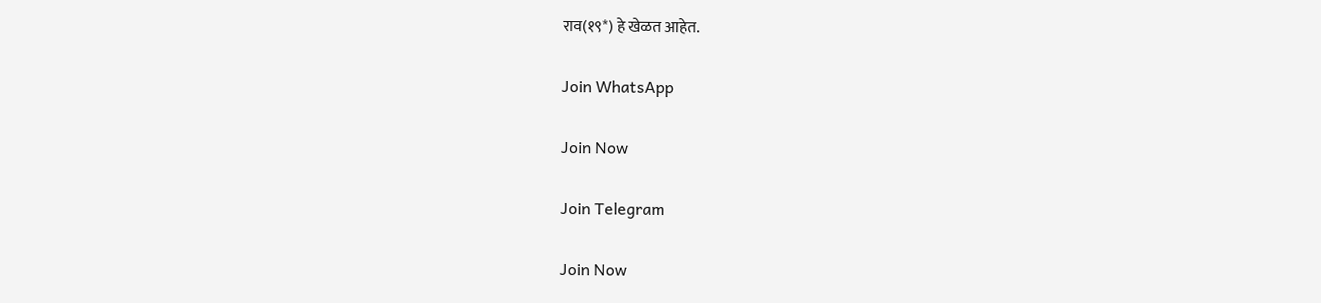राव(१९*) हे खेळत आहेत.

Join WhatsApp

Join Now

Join Telegram

Join Now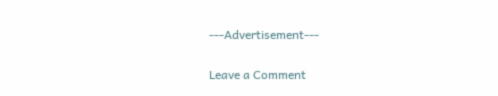---Advertisement---

Leave a Comment